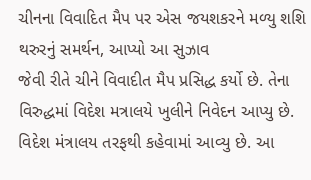ચીનના વિવાદિત મૈપ પર એસ જયશકરને મળ્યુ શશિ થરુરનું સમર્થન, આપ્યો આ સુઝાવ
જેવી રીતે ચીને વિવાદીત મૈપ પ્રસિદ્ધ કર્યો છે. તેના વિરુદ્ધમાં વિદેશ મત્રાલયે ખુલીને નિવેદન આપ્યુ છે. વિદેશ મંત્રાલય તરફથી કહેવામાં આવ્યુ છે. આ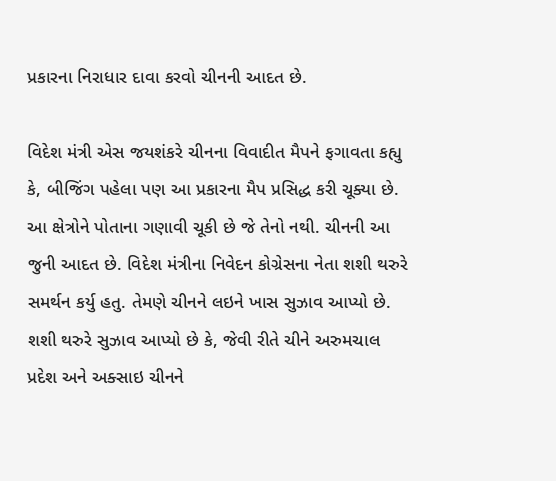પ્રકારના નિરાધાર દાવા કરવો ચીનની આદત છે.

વિદેશ મંત્રી એસ જયશંકરે ચીનના વિવાદીત મૈપને ફગાવતા કહ્યુ કે, બીજિંગ પહેલા પણ આ પ્રકારના મૈપ પ્રસિદ્ધ કરી ચૂક્યા છે. આ ક્ષેત્રોને પોતાના ગણાવી ચૂકી છે જે તેનો નથી. ચીનની આ જુની આદત છે. વિદેશ મંત્રીના નિવેદન કોગ્રેસના નેતા શશી થરુરે સમર્થન કર્યુ હતુ. તેમણે ચીનને લઇને ખાસ સુઝાવ આપ્યો છે.
શશી થરુરે સુઝાવ આપ્યો છે કે, જેવી રીતે ચીને અરુમચાલ પ્રદેશ અને અક્સાઇ ચીનને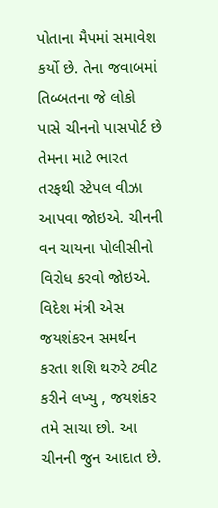પોતાના મૈપમાં સમાવેશ કર્યો છે. તેના જવાબમાં તિબ્બતના જે લોકો પાસે ચીનનો પાસપોર્ટ છે તેમના માટે ભારત તરફથી સ્ટેપલ વીઝા આપવા જોઇએ. ચીનની વન ચાયના પોલીસીનો વિરોધ કરવો જોઇએ.
વિદેશ મંત્રી એસ જયશંકરન સમર્થન કરતા શશિ થરુરે ટ્વીટ કરીને લખ્યુ , જયશંકર તમે સાચા છો. આ ચીનની જુન આદાત છે.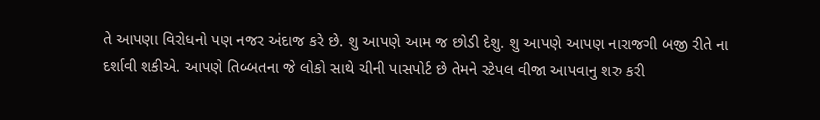તે આપણા વિરોધનો પણ નજર અંદાજ કરે છે. શુ આપણે આમ જ છોડી દેશુ. શુ આપણે આપણ નારાજગી બજી રીતે ના દર્શાવી શકીએ. આપણે તિબ્બતના જે લોકો સાથે ચીની પાસપોર્ટ છે તેમને સ્ટેપલ વીજા આપવાનુ શરુ કરી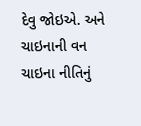દેવુ જોઇએ. અને ચાઇનાની વન ચાઇના નીતિનું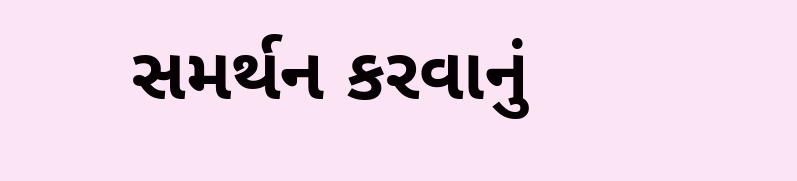સમર્થન કરવાનું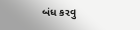બંધ કરવુ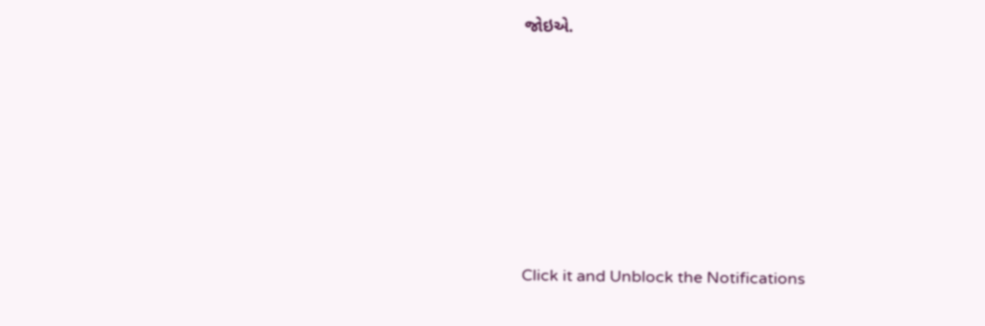જોઇએ.












Click it and Unblock the Notifications